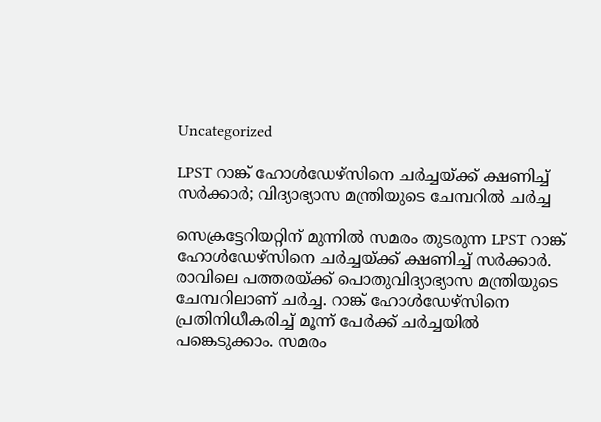Uncategorized

LPST റാങ്ക് ഹോൾഡേഴ്സിനെ ചർച്ചയ്ക്ക് ക്ഷണിച്ച് സർക്കാർ; വിദ്യാഭ്യാസ മന്ത്രിയുടെ ചേമ്പറിൽ ചർച്ച

സെക്രട്ടേറിയറ്റിന് മുന്നിൽ സമരം തുടരുന്ന LPST റാങ്ക് ഹോൾഡേഴ്സിനെ ചർച്ചയ്ക്ക് ക്ഷണിച്ച് സർക്കാർ. രാവിലെ പത്തരയ്ക്ക് പൊതുവിദ്യാഭ്യാസ മന്ത്രിയുടെ ചേമ്പറിലാണ് ചർച്ച. റാങ്ക് ഹോൾഡേഴ്സിനെ പ്രതിനിധീകരിച്ച് മൂന്ന് പേർക്ക് ചർച്ചയിൽ പങ്കെടുക്കാം. സമരം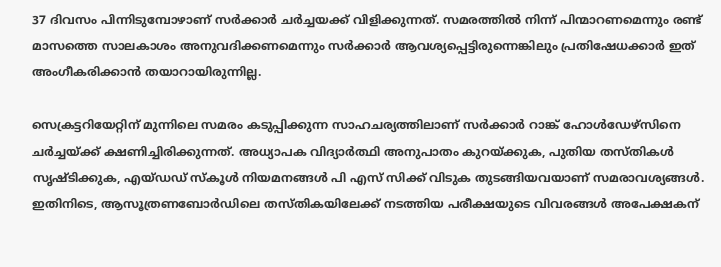37 ദിവസം പിന്നിടുമ്പോഴാണ് സർക്കാർ ചർച്ചയക്ക് വിളിക്കുന്നത്. സമരത്തിൽ നിന്ന് പിന്മാറണമെന്നും രണ്ട് മാസത്തെ സാലകാശം അനുവദിക്കണമെന്നും സർക്കാർ ആവശ്യപ്പെട്ടിരുന്നെങ്കിലും പ്രതിഷേധക്കാർ ഇത് അംഗീകരിക്കാൻ തയാറായിരുന്നില്ല.

സെക്രട്ടറിയേറ്റിന് മുന്നിലെ സമരം കടുപ്പിക്കുന്ന സാഹചര്യത്തിലാണ് സർക്കാർ റാങ്ക് ഹോൾഡേഴ്സിനെ ചർച്ചയ്ക്ക് ക്ഷണിച്ചിരിക്കുന്നത്. അധ്യാപക വിദ്യാർത്ഥി അനുപാതം കുറയ്ക്കുക, പുതിയ തസ്തികൾ സൃഷ്ടിക്കുക, എയ്ഡഡ് സ്കൂൾ നിയമനങ്ങൾ പി എസ് സിക്ക് വിടുക തുടങ്ങിയവയാണ് സമരാവശ്യങ്ങൾ. ഇതിനിടെ, ആസൂത്രണബോർഡിലെ തസ്തികയിലേക്ക് നടത്തിയ പരീക്ഷയുടെ വിവരങ്ങൾ അപേക്ഷകന്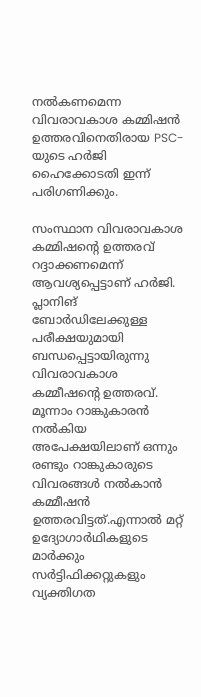നൽകണമെന്ന വിവരാവകാശ കമ്മിഷൻ ഉത്തരവിനെതിരായ PSC-യുടെ ഹർജി ഹൈക്കോടതി ഇന്ന് പരിഗണിക്കും.

സംസ്ഥാന വിവരാവകാശ കമ്മിഷന്റെ ഉത്തരവ് റദ്ദാക്കണമെന്ന് ആവശ്യപ്പെട്ടാണ് ഹർജി. പ്ലാനിങ് ബോർഡിലേക്കുള്ള പരീക്ഷയുമായി ബന്ധപ്പെട്ടായിരുന്നു വിവരാവകാശ കമ്മീഷന്റെ ഉത്തരവ്. മൂന്നാം റാങ്കുകാരൻ നൽകിയ അപേക്ഷയിലാണ് ഒന്നും രണ്ടും റാങ്കുകാരുടെ വിവരങ്ങൾ നൽകാൻ കമ്മീഷൻ ഉത്തരവിട്ടത്.എന്നാൽ മറ്റ് ഉദ്യോഗാർഥികളുടെ മാർക്കും സർട്ടിഫിക്കറ്റുകളും വ്യക്തിഗത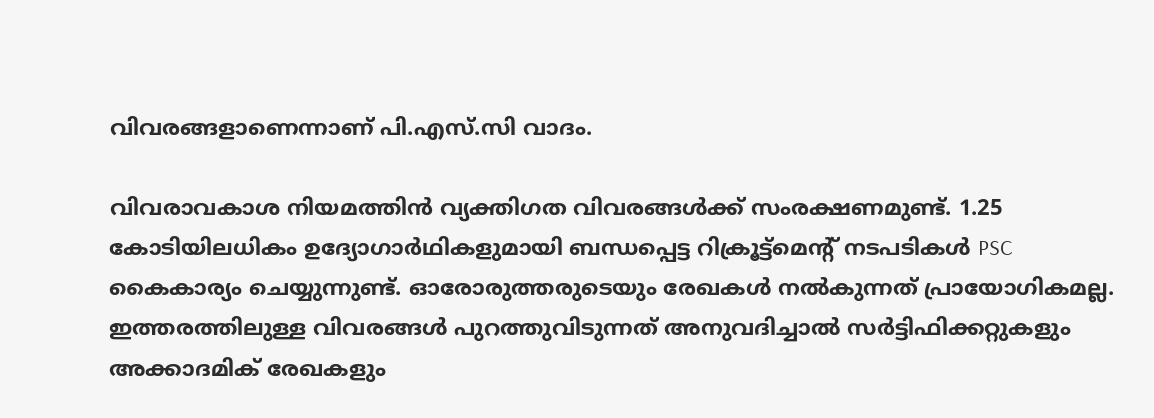വിവരങ്ങളാണെന്നാണ് പി.എസ്.സി വാദം.

വിവരാവകാശ നിയമത്തിൻ വ്യക്തിഗത വിവരങ്ങൾക്ക് സംരക്ഷണമുണ്ട്. 1.25 കോടിയിലധികം ഉദ്യോഗാർഥികളുമായി ബന്ധപ്പെട്ട റിക്രൂട്ട്മെന്റ് നടപടികൾ PSC കൈകാര്യം ചെയ്യുന്നുണ്ട്. ഓരോരുത്തരുടെയും രേഖകൾ നൽകുന്നത് പ്രായോഗികമല്ല. ഇത്തരത്തിലുള്ള വിവരങ്ങൾ പുറത്തുവിടുന്നത് അനുവദിച്ചാൽ സർട്ടിഫിക്കറ്റുകളും അക്കാദമിക് രേഖകളും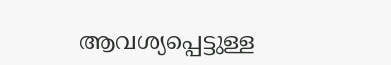ആവശ്യപ്പെട്ടുള്ള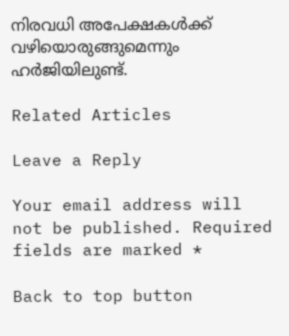നിരവധി അപേക്ഷകൾക്ക് വഴിയൊരുങ്ങുമെന്നും ഹർജിയിലുണ്ട്.

Related Articles

Leave a Reply

Your email address will not be published. Required fields are marked *

Back to top button